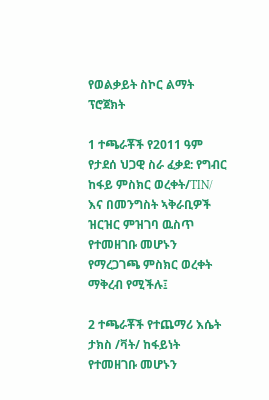የወልቃይት ስኮር ልማት ፕሮጀክት

1 ተጫራቾች የ2011 ዓም የታደሰ ህጋዊ ስራ ፈቃደ: የግብር ከፋይ ምስክር ወረቀት/TIN/ እና በመንግስት ኣቅራቢዎች ዝርዝር ምዝገባ ዉስጥ የተመዘገቡ መሆኑን የማረጋገጫ ምስክር ወረቀት ማቅረብ የሚችሉ፤

2 ተጫራቾች የተጨማሪ እሴት ታክስ /ቫት/ ከፋይነት የተመዘገቡ መሆኑን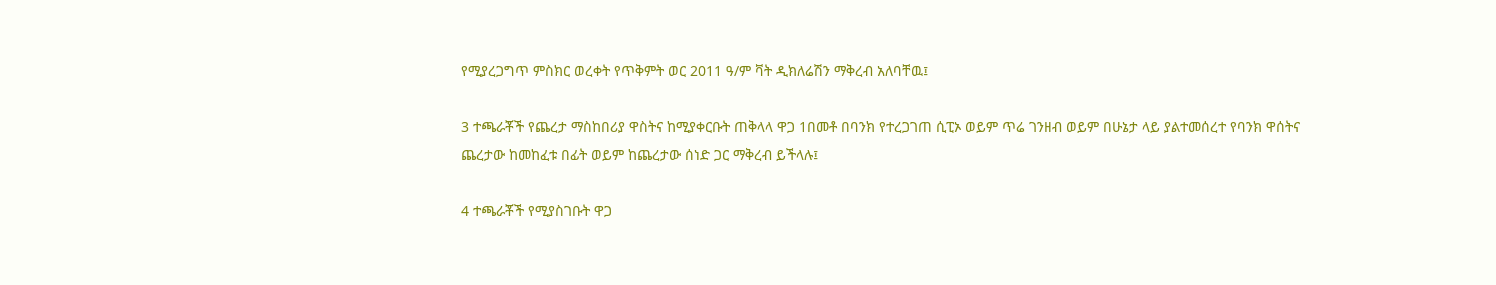የሚያረጋግጥ ምስክር ወረቀት የጥቅምት ወር 2011 ዓ/ም ቫት ዲክለሬሽን ማቅረብ አለባቸዉ፤

3 ተጫራቾች የጨረታ ማስከበሪያ ዋስትና ከሚያቀርቡት ጠቅላላ ዋጋ 1በመቶ በባንክ የተረጋገጠ ሲፒኦ ወይም ጥሬ ገንዘብ ወይም በሁኔታ ላይ ያልተመሰረተ የባንክ ዋሰትና ጨረታው ከመከፈቱ በፊት ወይም ከጨረታው ሰነድ ጋር ማቅረብ ይችላሉ፤

4 ተጫራቾች የሚያስገቡት ዋጋ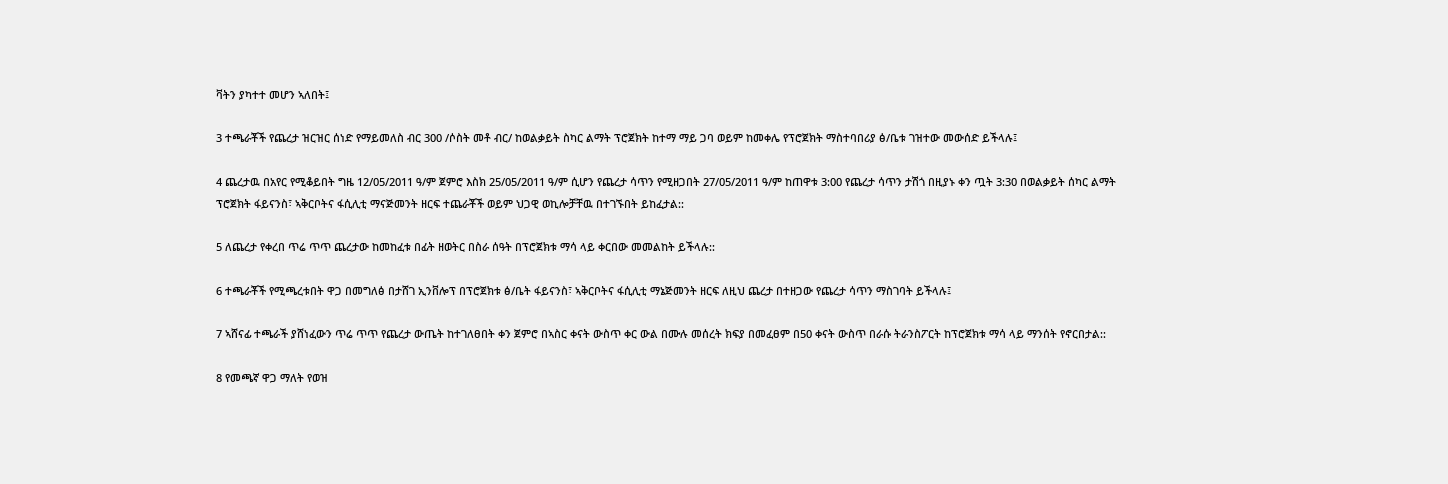ቫትን ያካተተ መሆን ኣለበት፤

3 ተጫራቾች የጨረታ ዝርዝር ሰነድ የማይመለስ ብር 300 /ሶስት መቶ ብር/ ከወልቃይት ስካር ልማት ፕሮጀክት ከተማ ማይ ጋባ ወይም ከመቀሌ የፕሮጀክት ማስተባበሪያ ፅ/ቤቱ ገዝተው መውሰድ ይችላሉ፤

4 ጨረታዉ በአየር የሚቆይበት ግዜ 12/05/2011 ዓ/ም ጀምሮ እስክ 25/05/2011 ዓ/ም ሲሆን የጨረታ ሳጥን የሚዘጋበት 27/05/2011 ዓ/ም ከጠዋቱ 3:00 የጨረታ ሳጥን ታሽጎ በዚያኑ ቀን ጧት 3:30 በወልቃይት ሰካር ልማት ፕሮጀክት ፋይናንስ፣ ኣቅርቦትና ፋሲሊቲ ማናጅመንት ዘርፍ ተጨራቾች ወይም ህጋዊ ወኪሎቻቸዉ በተገኙበት ይከፈታል::

5 ለጨረታ የቀረበ ጥሬ ጥጥ ጨረታው ከመከፈቱ በፊት ዘወትር በስራ ሰዓት በፕሮጀክቱ ማሳ ላይ ቀርበው መመልከት ይችላሉ::

6 ተጫራቾች የሚጫረቱበት ዋጋ በመግለፅ በታሸገ ኢንቨሎፕ በፕሮጀክቱ ፅ/ቤት ፋይናንስ፣ ኣቅርቦትና ፋሲሊቲ ማኔጅመንት ዘርፍ ለዚህ ጨረታ በተዘጋው የጨረታ ሳጥን ማስገባት ይችላሉ፤

7 ኣሸናፊ ተጫራች ያሸነፈውን ጥሬ ጥጥ የጨረታ ውጤት ከተገለፀበት ቀን ጀምሮ በኣስር ቀናት ውስጥ ቀር ውል በሙሉ መሰረት ክፍያ በመፈፀም በ50 ቀናት ውስጥ በራሱ ትራንስፖርት ከፕሮጀክቱ ማሳ ላይ ማንሰት የኖርበታል::

8 የመጫኛ ዋጋ ማለት የወዝ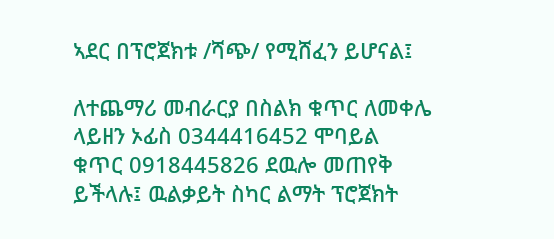ኣደር በፕሮጀክቱ /ሻጭ/ የሚሸፈን ይሆናል፤

ለተጨማሪ መብራርያ በስልክ ቁጥር ለመቀሌ ላይዘን ኦፊስ 0344416452 ሞባይል ቁጥር 0918445826 ደዉሎ መጠየቅ ይችላሉ፤ ዉልቃይት ስካር ልማት ፕሮጀክት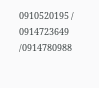0910520195 / 0914723649 /0914780988